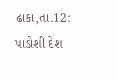ઢાકા,તા.12: પાડોશી દેશ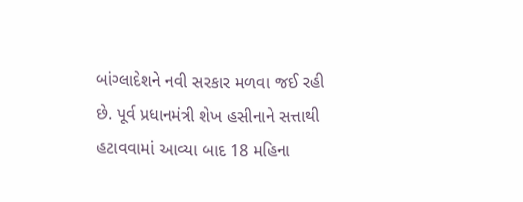બાંગ્લાદેશને નવી સરકાર મળવા જઈ રહી છે. પૂર્વ પ્રધાનમંત્રી શેખ હસીનાને સત્તાથી હટાવવામાં આવ્યા બાદ 18 મહિના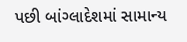પછી બાંગ્લાદેશમાં સામાન્ય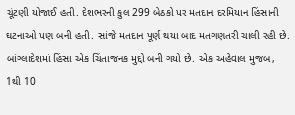ચૂંટણી યોજાઈ હતી. દેશભરની કુલ 299 બેઠકો પર મતદાન દરમિયાન હિંસાની ઘટનાઓ પણ બની હતી. સાંજે મતદાન પૂર્ણ થયા બાદ મતગણતરી ચાલી રહી છે. બાંગ્લાદેશમાં હિંસા એક ચિંતાજનક મુદ્દો બની ગયો છે. એક અહેવાલ મુજબ, 1થી 10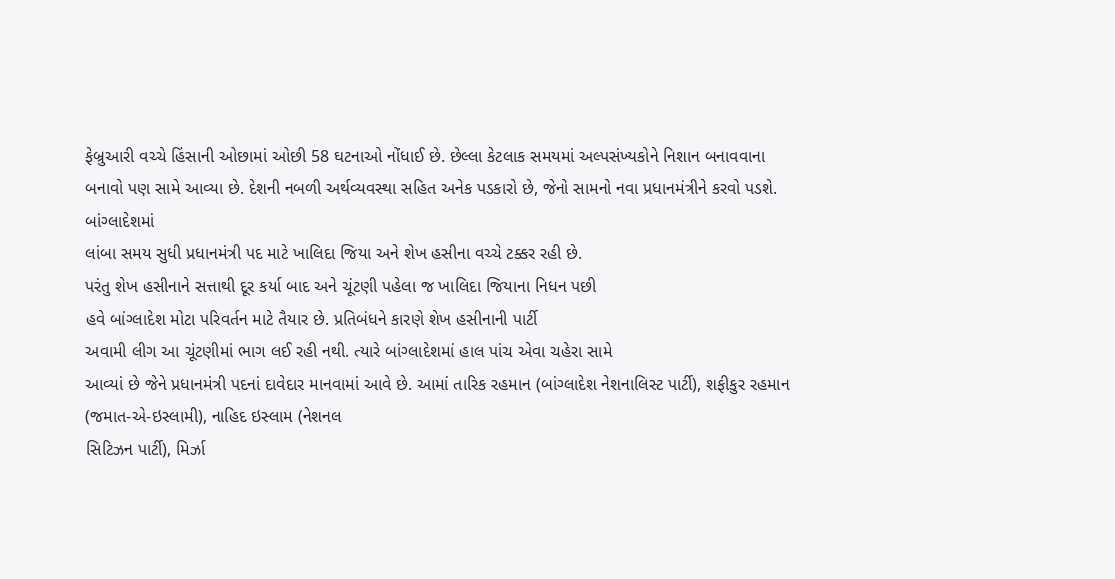ફેબ્રુઆરી વચ્ચે હિંસાની ઓછામાં ઓછી 58 ઘટનાઓ નોંધાઈ છે. છેલ્લા કેટલાક સમયમાં અલ્પસંખ્યકોને નિશાન બનાવવાના બનાવો પણ સામે આવ્યા છે. દેશની નબળી અર્થવ્યવસ્થા સહિત અનેક પડકારો છે, જેનો સામનો નવા પ્રધાનમંત્રીને કરવો પડશે.
બાંગ્લાદેશમાં
લાંબા સમય સુધી પ્રધાનમંત્રી પદ માટે ખાલિદા જિયા અને શેખ હસીના વચ્ચે ટક્કર રહી છે.
પરંતુ શેખ હસીનાને સત્તાથી દૂર કર્યા બાદ અને ચૂંટણી પહેલા જ ખાલિદા જિયાના નિધન પછી
હવે બાંગ્લાદેશ મોટા પરિવર્તન માટે તૈયાર છે. પ્રતિબંધને કારણે શેખ હસીનાની પાર્ટી
અવામી લીગ આ ચૂંટણીમાં ભાગ લઈ રહી નથી. ત્યારે બાંગ્લાદેશમાં હાલ પાંચ એવા ચહેરા સામે
આવ્યાં છે જેને પ્રધાનમંત્રી પદનાં દાવેદાર માનવામાં આવે છે. આમાં તારિક રહમાન (બાંગ્લાદેશ નેશનાલિસ્ટ પાર્ટી), શફીકુર રહમાન (જમાત-એ-ઇસ્લામી), નાહિદ ઇસ્લામ (નેશનલ
સિટિઝન પાર્ટી), મિર્ઝા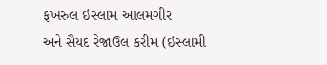ફખરુલ ઇસ્લામ આલમગીર
અને સૈયદ રેજાઉલ કરીમ (ઇસ્લામી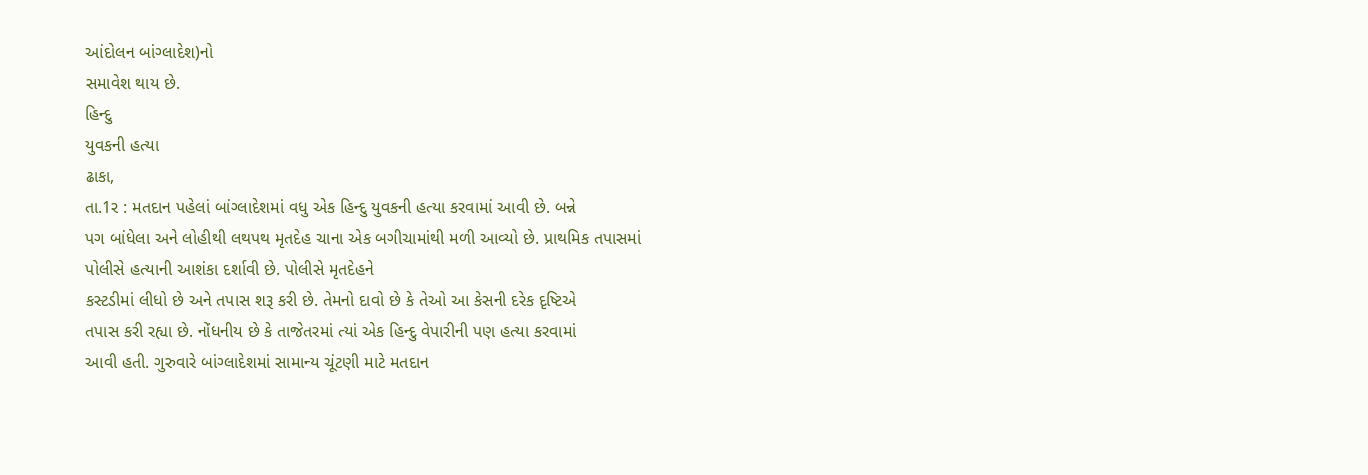આંદોલન બાંગ્લાદેશ)નો
સમાવેશ થાય છે.
હિન્દુ
યુવકની હત્યા
ઢાકા,
તા.1ર : મતદાન પહેલાં બાંગ્લાદેશમાં વધુ એક હિન્દુ યુવકની હત્યા કરવામાં આવી છે. બન્ને
પગ બાંધેલા અને લોહીથી લથપથ મૃતદેહ ચાના એક બગીચામાંથી મળી આવ્યો છે. પ્રાથમિક તપાસમાં
પોલીસે હત્યાની આશંકા દર્શાવી છે. પોલીસે મૃતદેહને
કસ્ટડીમાં લીધો છે અને તપાસ શરૂ કરી છે. તેમનો દાવો છે કે તેઓ આ કેસની દરેક દૃષ્ટિએ
તપાસ કરી રહ્યા છે. નોંધનીય છે કે તાજેતરમાં ત્યાં એક હિન્દુ વેપારીની પણ હત્યા કરવામાં
આવી હતી. ગુરુવારે બાંગ્લાદેશમાં સામાન્ય ચૂંટણી માટે મતદાન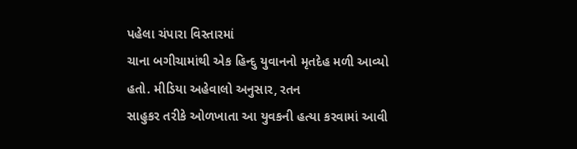પહેલા ચંપારા વિસ્તારમાં
ચાના બગીચામાંથી એક હિન્દુ યુવાનનો મૃતદેહ મળી આવ્યો હતો. મીડિયા અહેવાલો અનુસાર, રતન
સાહુકર તરીકે ઓળખાતા આ યુવકની હત્યા કરવામાં આવી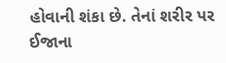હોવાની શંકા છે. તેનાં શરીર પર ઈજાના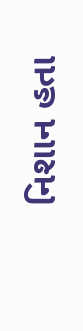નિશાન હતા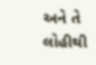અને તે લોહીથી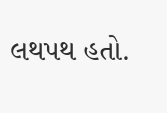લથપથ હતો.